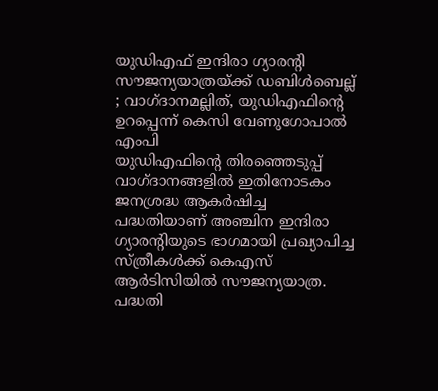യുഡിഎഫ് ഇന്ദിരാ ഗ്യാരന്റി സൗജന്യയാത്രയ്ക്ക് ഡബിൾബെല്ല് ; വാഗ്ദാനമല്ലിത്, യുഡിഎഫിന്റെ ഉറപ്പെന്ന് കെസി വേണുഗോപാൽ എംപി
യുഡിഎഫിന്റെ തിരഞ്ഞെടുപ്പ് വാഗ്ദാനങ്ങളിൽ ഇതിനോടകം ജനശ്രദ്ധ ആകർഷിച്ച പദ്ധതിയാണ് അഞ്ചിന ഇന്ദിരാ ഗ്യാരന്റിയുടെ ഭാഗമായി പ്രഖ്യാപിച്ച സ്ത്രീകൾക്ക് കെഎസ് ആർടിസിയിൽ സൗജന്യയാത്ര. പദ്ധതി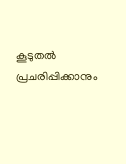കൂടുതൽ പ്രചരിപ്പിക്കാനും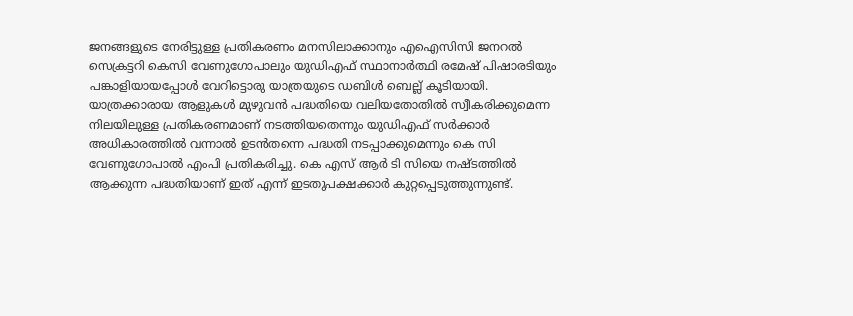ജനങ്ങളുടെ നേരിട്ടുള്ള പ്രതികരണം മനസിലാക്കാനും എഐസിസി ജനറൽ സെക്രട്ടറി കെസി വേണുഗോപാലും യുഡിഎഫ് സ്ഥാനാർത്ഥി രമേഷ് പിഷാരടിയും പങ്കാളിയായപ്പോൾ വേറിട്ടൊരു യാത്രയുടെ ഡബിൾ ബെല്ല് കൂടിയായി.
യാത്രക്കാരായ ആളുകൾ മുഴുവൻ പദ്ധതിയെ വലിയതോതിൽ സ്വീകരിക്കുമെന്ന നിലയിലുള്ള പ്രതികരണമാണ് നടത്തിയതെന്നും യുഡിഎഫ് സർക്കാർ അധികാരത്തിൽ വന്നാൽ ഉടൻതന്നെ പദ്ധതി നടപ്പാക്കുമെന്നും കെ സി വേണുഗോപാൽ എംപി പ്രതികരിച്ചു. കെ എസ് ആർ ടി സിയെ നഷ്ടത്തിൽ ആക്കുന്ന പദ്ധതിയാണ് ഇത് എന്ന് ഇടതുപക്ഷക്കാർ കുറ്റപ്പെടുത്തുന്നുണ്ട്.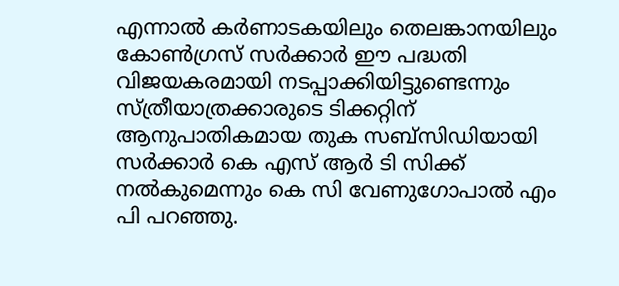എന്നാൽ കർണാടകയിലും തെലങ്കാനയിലും കോൺഗ്രസ് സർക്കാർ ഈ പദ്ധതി വിജയകരമായി നടപ്പാക്കിയിട്ടുണ്ടെന്നും സ്ത്രീയാത്രക്കാരുടെ ടിക്കറ്റിന് ആനുപാതികമായ തുക സബ്സിഡിയായി സർക്കാർ കെ എസ് ആർ ടി സിക്ക് നൽകുമെന്നും കെ സി വേണുഗോപാൽ എം പി പറഞ്ഞു.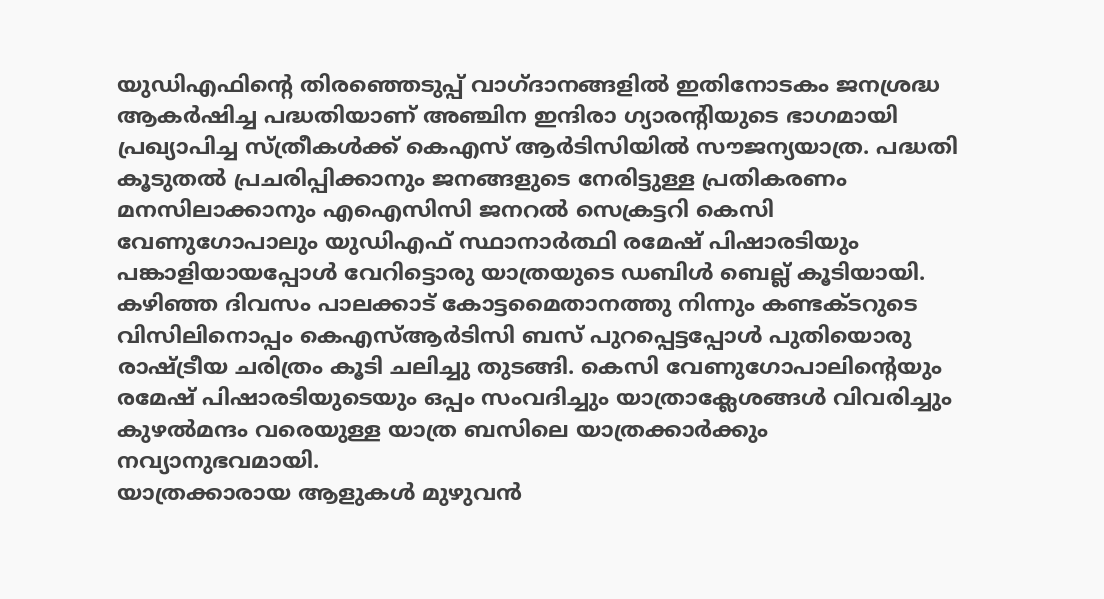യുഡിഎഫിന്റെ തിരഞ്ഞെടുപ്പ് വാഗ്ദാനങ്ങളിൽ ഇതിനോടകം ജനശ്രദ്ധ ആകർഷിച്ച പദ്ധതിയാണ് അഞ്ചിന ഇന്ദിരാ ഗ്യാരന്റിയുടെ ഭാഗമായി പ്രഖ്യാപിച്ച സ്ത്രീകൾക്ക് കെഎസ് ആർടിസിയിൽ സൗജന്യയാത്ര. പദ്ധതി കൂടുതൽ പ്രചരിപ്പിക്കാനും ജനങ്ങളുടെ നേരിട്ടുള്ള പ്രതികരണം മനസിലാക്കാനും എഐസിസി ജനറൽ സെക്രട്ടറി കെസി വേണുഗോപാലും യുഡിഎഫ് സ്ഥാനാർത്ഥി രമേഷ് പിഷാരടിയും പങ്കാളിയായപ്പോൾ വേറിട്ടൊരു യാത്രയുടെ ഡബിൾ ബെല്ല് കൂടിയായി. കഴിഞ്ഞ ദിവസം പാലക്കാട് കോട്ടമൈതാനത്തു നിന്നും കണ്ടക്ടറുടെ വിസിലിനൊപ്പം കെഎസ്ആർടിസി ബസ് പുറപ്പെട്ടപ്പോൾ പുതിയൊരു രാഷ്ട്രീയ ചരിത്രം കൂടി ചലിച്ചു തുടങ്ങി. കെസി വേണുഗോപാലിന്റെയും രമേഷ് പിഷാരടിയുടെയും ഒപ്പം സംവദിച്ചും യാത്രാക്ലേശങ്ങൾ വിവരിച്ചും കുഴൽമന്ദം വരെയുള്ള യാത്ര ബസിലെ യാത്രക്കാർക്കും നവ്യാനുഭവമായി.
യാത്രക്കാരായ ആളുകൾ മുഴുവൻ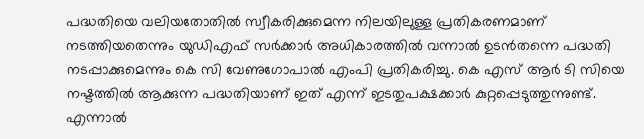പദ്ധതിയെ വലിയതോതിൽ സ്വീകരിക്കുമെന്ന നിലയിലുള്ള പ്രതികരണമാണ് നടത്തിയതെന്നും യുഡിഎഫ് സർക്കാർ അധികാരത്തിൽ വന്നാൽ ഉടൻതന്നെ പദ്ധതി നടപ്പാക്കുമെന്നും കെ സി വേണുഗോപാൽ എംപി പ്രതികരിച്ചു. കെ എസ് ആർ ടി സിയെ നഷ്ടത്തിൽ ആക്കുന്ന പദ്ധതിയാണ് ഇത് എന്ന് ഇടതുപക്ഷക്കാർ കുറ്റപ്പെടുത്തുന്നുണ്ട്. എന്നാൽ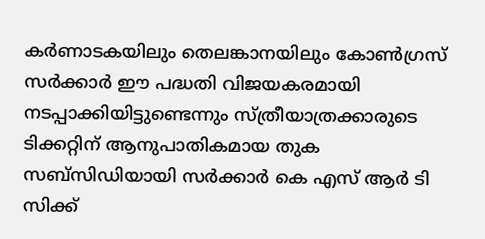കർണാടകയിലും തെലങ്കാനയിലും കോൺഗ്രസ് സർക്കാർ ഈ പദ്ധതി വിജയകരമായി നടപ്പാക്കിയിട്ടുണ്ടെന്നും സ്ത്രീയാത്രക്കാരുടെ ടിക്കറ്റിന് ആനുപാതികമായ തുക സബ്സിഡിയായി സർക്കാർ കെ എസ് ആർ ടി സിക്ക്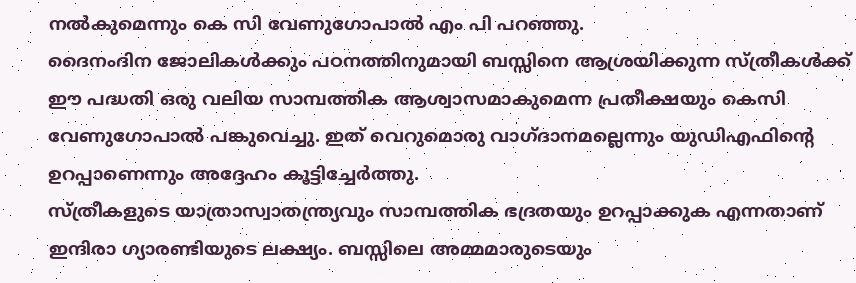നൽകുമെന്നും കെ സി വേണുഗോപാൽ എം പി പറഞ്ഞു.
ദൈനംദിന ജോലികൾക്കും പഠനത്തിനുമായി ബസ്സിനെ ആശ്രയിക്കുന്ന സ്ത്രീകൾക്ക് ഈ പദ്ധതി ഒരു വലിയ സാമ്പത്തിക ആശ്വാസമാകുമെന്ന പ്രതീക്ഷയും കെസി വേണുഗോപാൽ പങ്കുവെച്ചു. ഇത് വെറുമൊരു വാഗ്ദാനമല്ലെന്നും യുഡിഎഫിന്റെ ഉറപ്പാണെന്നും അദ്ദേഹം കൂട്ടിച്ചേർത്തു.
സ്ത്രീകളുടെ യാത്രാസ്വാതന്ത്ര്യവും സാമ്പത്തിക ഭദ്രതയും ഉറപ്പാക്കുക എന്നതാണ് ഇന്ദിരാ ഗ്യാരണ്ടിയുടെ ലക്ഷ്യം. ബസ്സിലെ അമ്മമാരുടെയും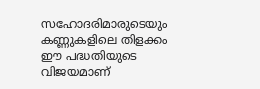സഹോദരിമാരുടെയും കണ്ണുകളിലെ തിളക്കം ഈ പദ്ധതിയുടെ വിജയമാണ്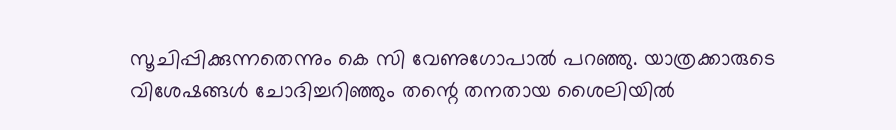സൂചിപ്പിക്കുന്നതെന്നും കെ സി വേണുഗോപാൽ പറഞ്ഞു. യാത്രക്കാരുടെ വിശേഷങ്ങൾ ചോദിച്ചറിഞ്ഞും തന്റെ തനതായ ശൈലിയിൽ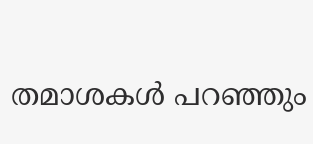തമാശകൾ പറഞ്ഞും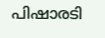പിഷാരടി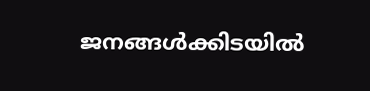ജനങ്ങൾക്കിടയിൽ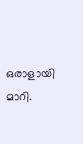ഒരാളായി മാറി.